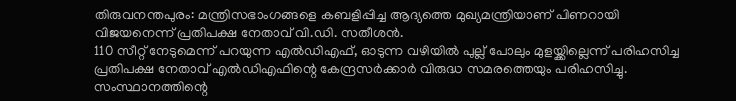തിരുവനന്തപുരം: മന്ത്രിസഭാംഗങ്ങളെ കബളിപ്പിച്ച ആദ്യത്തെ മുഖ്യമന്ത്രിയാണ് പിണറായി വിജയനെന്ന് പ്രതിപക്ഷ നേതാവ് വി.ഡി. സതീശൻ.
110 സീറ്റ് നേടുമെന്ന് പറയുന്ന എൽഡിഎഫ്, ഓടുന്ന വഴിയിൽ പുല്ല് പോലും മുളയ്ക്കില്ലെന്ന് പരിഹസിച്ച പ്രതിപക്ഷ നേതാവ് എൽഡിഎഫിന്റെ കേന്ദ്രസർക്കാർ വിരുദ്ധ സമരത്തെയും പരിഹസിച്ചു.
സംസ്ഥാനത്തിന്റെ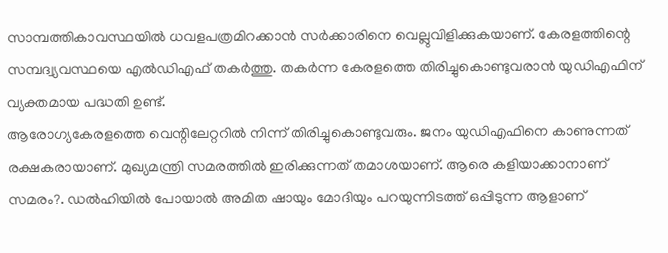സാമ്പത്തികാവസ്ഥയിൽ ധവളപത്രമിറക്കാൻ സർക്കാരിനെ വെല്ലുവിളിക്കുകയാണ്. കേരളത്തിന്റെ സമ്പദ്വ്യവസ്ഥയെ എൽഡിഎഫ് തകർത്തു. തകർന്ന കേരളത്തെ തിരിച്ചുകൊണ്ടുവരാൻ യുഡിഎഫിന് വ്യക്തമായ പദ്ധതി ഉണ്ട്.
ആരോഗ്യകേരളത്തെ വെന്റിലേറ്ററിൽ നിന്ന് തിരിച്ചുകൊണ്ടുവരും. ജനം യുഡിഎഫിനെ കാണുന്നത് രക്ഷകരായാണ്. മുഖ്യമന്ത്രി സമരത്തിൽ ഇരിക്കുന്നത് തമാശയാണ്. ആരെ കളിയാക്കാനാണ് സമരം?. ഡൽഹിയിൽ പോയാൽ അമിത ഷായും മോദിയും പറയുന്നിടത്ത് ഒപ്പിടുന്ന ആളാണ്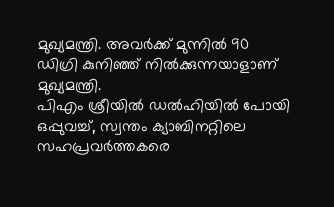മുഖ്യമന്ത്രി. അവർക്ക് മുന്നിൽ 90 ഡിഗ്രി കുനിഞ്ഞ് നിൽക്കുന്നയാളാണ് മുഖ്യമന്ത്രി.
പിഎം ശ്രീയിൽ ഡൽഹിയിൽ പോയി ഒപ്പുവച്ച്, സ്വന്തം ക്യാബിനറ്റിലെ സഹപ്രവർത്തകരെ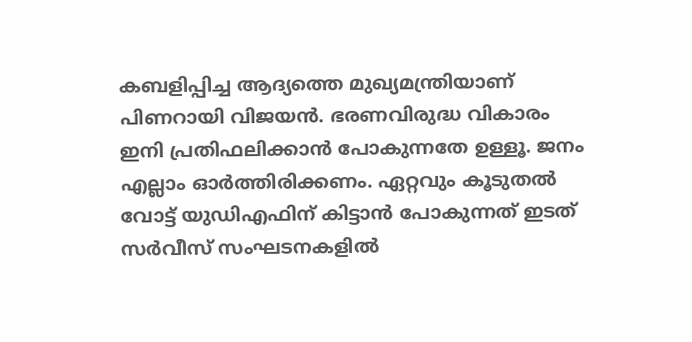കബളിപ്പിച്ച ആദ്യത്തെ മുഖ്യമന്ത്രിയാണ് പിണറായി വിജയൻ. ഭരണവിരുദ്ധ വികാരം ഇനി പ്രതിഫലിക്കാൻ പോകുന്നതേ ഉള്ളൂ. ജനം എല്ലാം ഓർത്തിരിക്കണം. ഏറ്റവും കൂടുതൽ വോട്ട് യുഡിഎഫിന് കിട്ടാൻ പോകുന്നത് ഇടത് സർവീസ് സംഘടനകളിൽ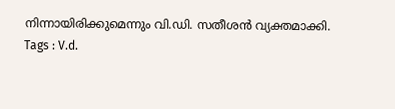നിന്നായിരിക്കുമെന്നും വി.ഡി. സതീശൻ വ്യക്തമാക്കി.
Tags : V.d.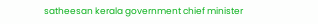satheesan kerala government chief minister